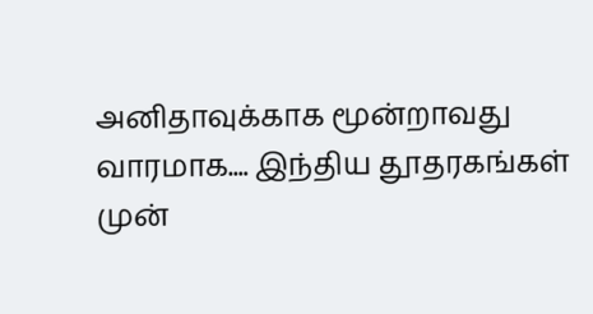அனிதாவுக்காக மூன்றாவது வாரமாக.... இந்திய தூதரகங்கள் முன்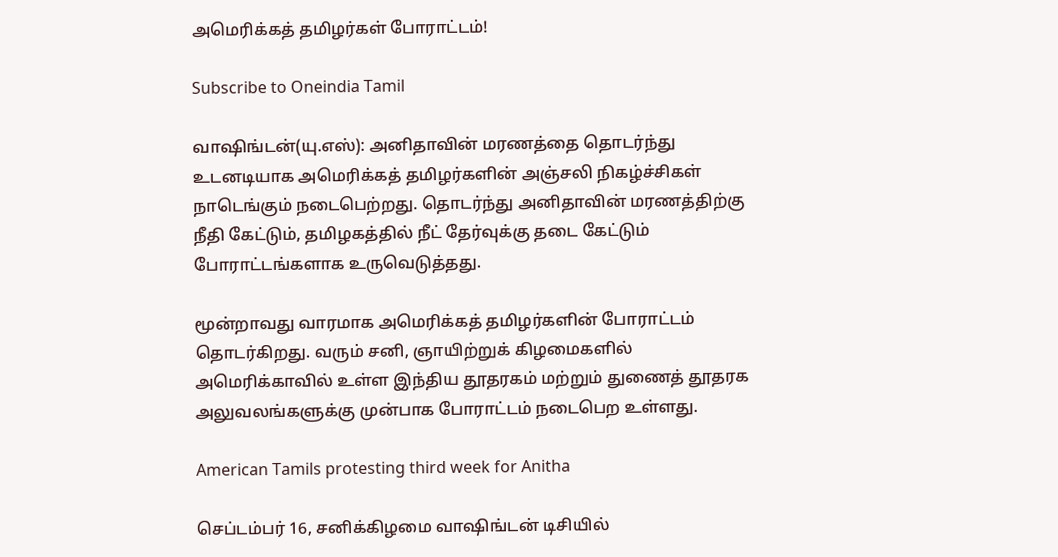அமெரிக்கத் தமிழர்கள் போராட்டம்!

Subscribe to Oneindia Tamil

வாஷிங்டன்(யு.எஸ்): அனிதாவின் மரணத்தை தொடர்ந்து உடனடியாக அமெரிக்கத் தமிழர்களின் அஞ்சலி நிகழ்ச்சிகள் நாடெங்கும் நடைபெற்றது. தொடர்ந்து அனிதாவின் மரணத்திற்கு நீதி கேட்டும், தமிழகத்தில் நீட் தேர்வுக்கு தடை கேட்டும் போராட்டங்களாக உருவெடுத்தது.

மூன்றாவது வாரமாக அமெரிக்கத் தமிழர்களின் போராட்டம் தொடர்கிறது. வரும் சனி, ஞாயிற்றுக் கிழமைகளில் அமெரிக்காவில் உள்ள இந்திய தூதரகம் மற்றும் துணைத் தூதரக அலுவலங்களுக்கு முன்பாக போராட்டம் நடைபெற உள்ளது.

American Tamils protesting third week for Anitha

செப்டம்பர் 16, சனிக்கிழமை வாஷிங்டன் டிசியில்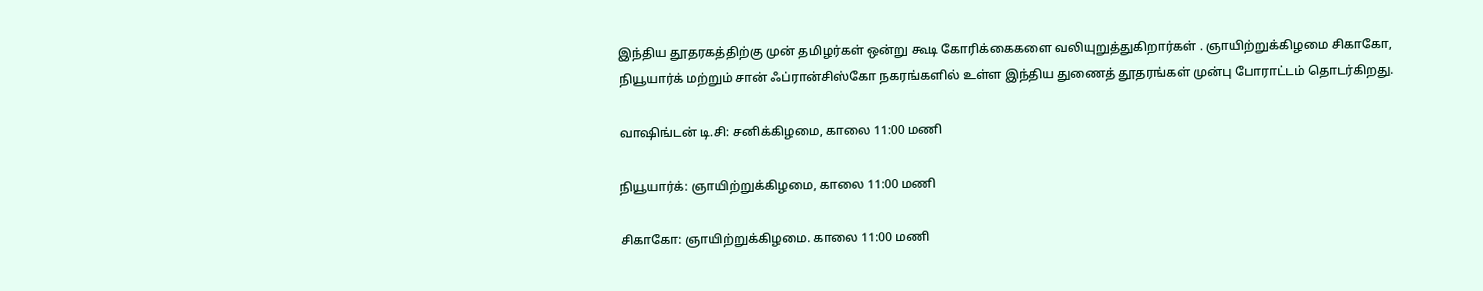இந்திய தூதரகத்திற்கு முன் தமிழர்கள் ஒன்று கூடி கோரிக்கைகளை வலியுறுத்துகிறார்கள் . ஞாயிற்றுக்கிழமை சிகாகோ, நியூயார்க் மற்றும் சான் ஃப்ரான்சிஸ்கோ நகரங்களில் உள்ள இந்திய துணைத் தூதரங்கள் முன்பு போராட்டம் தொடர்கிறது.

வாஷிங்டன் டி.சி: சனிக்கிழமை, காலை 11:00 மணி

நியூயார்க்: ஞாயிற்றுக்கிழமை, காலை 11:00 மணி

சிகாகோ: ஞாயிற்றுக்கிழமை. காலை 11:00 மணி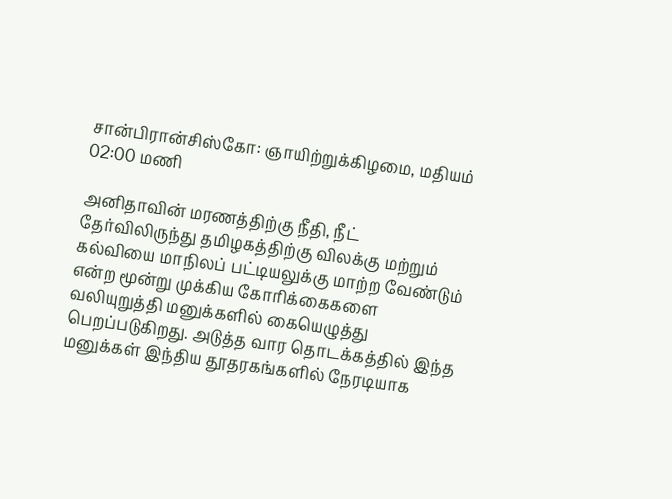சான்பிரான்சிஸ்கோ: ஞாயிற்றுக்கிழமை, மதியம் 02:00 மணி

அனிதாவின் மரணத்திற்கு நீதி, நீட் தேர்விலிருந்து தமிழகத்திற்கு விலக்கு மற்றும் கல்வியை மாநிலப் பட்டியலுக்கு மாற்ற வேண்டும் என்ற மூன்று முக்கிய கோரிக்கைகளை வலியுறுத்தி மனுக்களில் கையெழுத்து பெறப்படுகிறது. அடுத்த வார தொடக்கத்தில் இந்த மனுக்கள் இந்திய தூதரகங்களில் நேரடியாக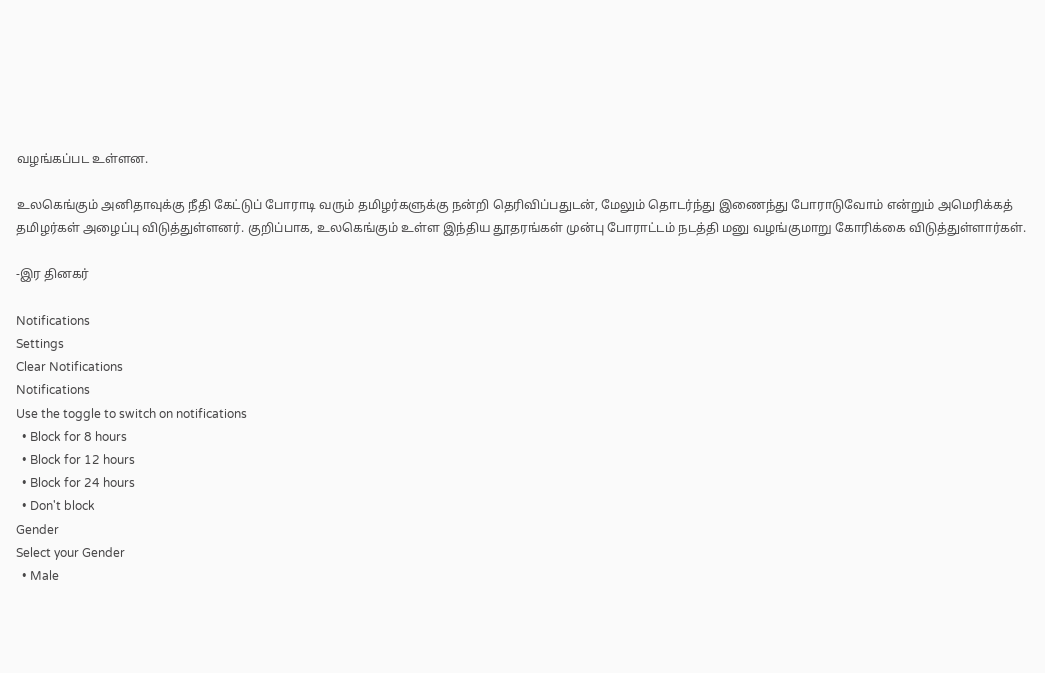வழங்கப்பட உள்ளன.

உலகெங்கும் அனிதாவுக்கு நீதி கேட்டுப் போராடி வரும் தமிழர்களுக்கு நன்றி தெரிவிப்பதுடன், மேலும் தொடர்ந்து இணைந்து போராடுவோம் என்றும் அமெரிக்கத் தமிழர்கள் அழைப்பு விடுத்துள்ளனர். குறிப்பாக, உலகெங்கும் உள்ள இந்திய தூதரங்கள் முன்பு போராட்டம் நடத்தி மனு வழங்குமாறு கோரிக்கை விடுத்துள்ளார்கள்.

-இர தினகர்

Notifications
Settings
Clear Notifications
Notifications
Use the toggle to switch on notifications
  • Block for 8 hours
  • Block for 12 hours
  • Block for 24 hours
  • Don't block
Gender
Select your Gender
  • Male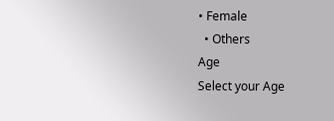• Female
  • Others
Age
Select your Age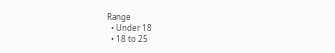Range
  • Under 18
  • 18 to 25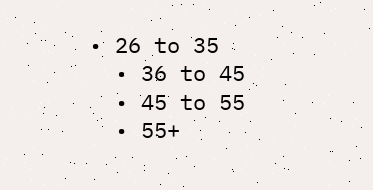• 26 to 35
  • 36 to 45
  • 45 to 55
  • 55+